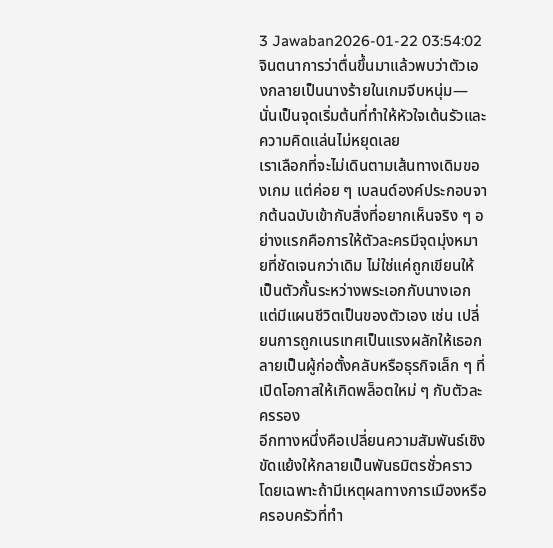3 Jawaban2026-01-22 03:54:02
จินตนาการว่าตื่นขึ้นมาแล้วพบว่าตัวเองกลายเป็นนางร้ายในเกมจีบหนุ่ม—นั่นเป็นจุดเริ่มต้นที่ทำให้หัวใจเต้นรัวและความคิดแล่นไม่หยุดเลย
เราเลือกที่จะไม่เดินตามเส้นทางเดิมของเกม แต่ค่อย ๆ เบลนด์องค์ประกอบจากต้นฉบับเข้ากับสิ่งที่อยากเห็นจริง ๆ อย่างแรกคือการให้ตัวละครมีจุดมุ่งหมายที่ชัดเจนกว่าเดิม ไม่ใช่แค่ถูกเขียนให้เป็นตัวกั้นระหว่างพระเอกกับนางเอก แต่มีแผนชีวิตเป็นของตัวเอง เช่น เปลี่ยนการถูกเนรเทศเป็นแรงผลักให้เธอกลายเป็นผู้ก่อตั้งคลับหรือธุรกิจเล็ก ๆ ที่เปิดโอกาสให้เกิดพล็อตใหม่ ๆ กับตัวละครรอง
อีกทางหนึ่งคือเปลี่ยนความสัมพันธ์เชิงขัดแย้งให้กลายเป็นพันธมิตรชั่วคราว โดยเฉพาะถ้ามีเหตุผลทางการเมืองหรือครอบครัวที่ทำ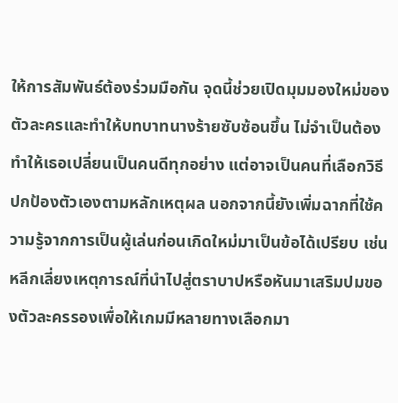ให้การสัมพันธ์ต้องร่วมมือกัน จุดนี้ช่วยเปิดมุมมองใหม่ของตัวละครและทำให้บทบาทนางร้ายซับซ้อนขึ้น ไม่จำเป็นต้องทำให้เธอเปลี่ยนเป็นคนดีทุกอย่าง แต่อาจเป็นคนที่เลือกวิธีปกป้องตัวเองตามหลักเหตุผล นอกจากนี้ยังเพิ่มฉากที่ใช้ความรู้จากการเป็นผู้เล่นก่อนเกิดใหม่มาเป็นข้อได้เปรียบ เช่น หลีกเลี่ยงเหตุการณ์ที่นำไปสู่ตราบาปหรือหันมาเสริมปมของตัวละครรองเพื่อให้เกมมีหลายทางเลือกมา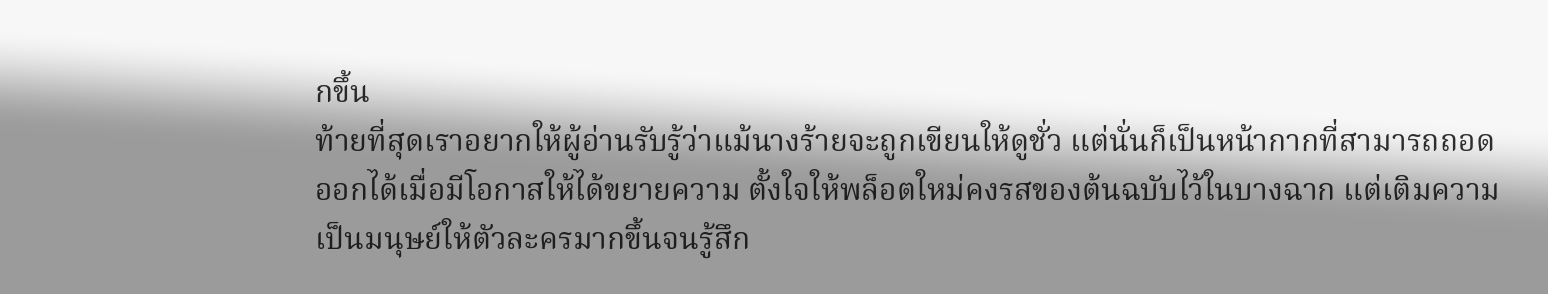กขึ้น
ท้ายที่สุดเราอยากให้ผู้อ่านรับรู้ว่าแม้นางร้ายจะถูกเขียนให้ดูชั่ว แต่นั่นก็เป็นหน้ากากที่สามารถถอดออกได้เมื่อมีโอกาสให้ได้ขยายความ ตั้งใจให้พล็อตใหม่คงรสของต้นฉบับไว้ในบางฉาก แต่เติมความเป็นมนุษย์ให้ตัวละครมากขึ้นจนรู้สึก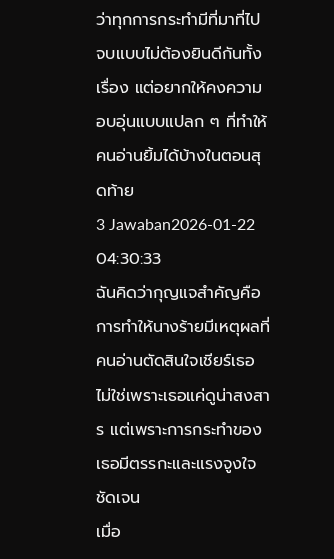ว่าทุกการกระทำมีที่มาที่ไป จบแบบไม่ต้องยินดีกันทั้งเรื่อง แต่อยากให้คงความอบอุ่นแบบแปลก ๆ ที่ทำให้คนอ่านยิ้มได้บ้างในตอนสุดท้าย
3 Jawaban2026-01-22 04:30:33
ฉันคิดว่ากุญแจสำคัญคือการทำให้นางร้ายมีเหตุผลที่คนอ่านตัดสินใจเชียร์เธอ ไม่ใช่เพราะเธอแค่ดูน่าสงสาร แต่เพราะการกระทำของเธอมีตรรกะและแรงจูงใจชัดเจน
เมื่อ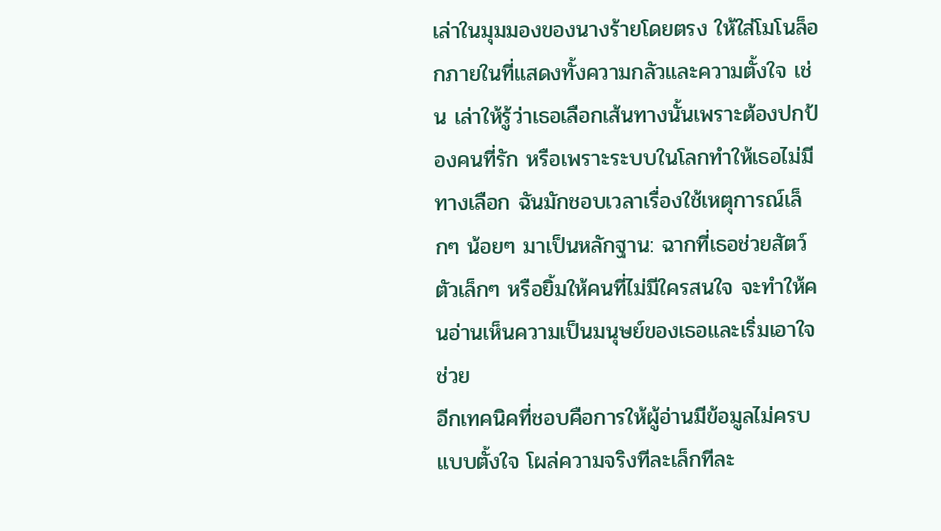เล่าในมุมมองของนางร้ายโดยตรง ให้ใส่โมโนล็อกภายในที่แสดงทั้งความกลัวและความตั้งใจ เช่น เล่าให้รู้ว่าเธอเลือกเส้นทางนั้นเพราะต้องปกป้องคนที่รัก หรือเพราะระบบในโลกทำให้เธอไม่มีทางเลือก ฉันมักชอบเวลาเรื่องใช้เหตุการณ์เล็กๆ น้อยๆ มาเป็นหลักฐาน: ฉากที่เธอช่วยสัตว์ตัวเล็กๆ หรือยิ้มให้คนที่ไม่มีใครสนใจ จะทำให้คนอ่านเห็นความเป็นมนุษย์ของเธอและเริ่มเอาใจช่วย
อีกเทคนิคที่ชอบคือการให้ผู้อ่านมีข้อมูลไม่ครบแบบตั้งใจ โผล่ความจริงทีละเล็กทีละ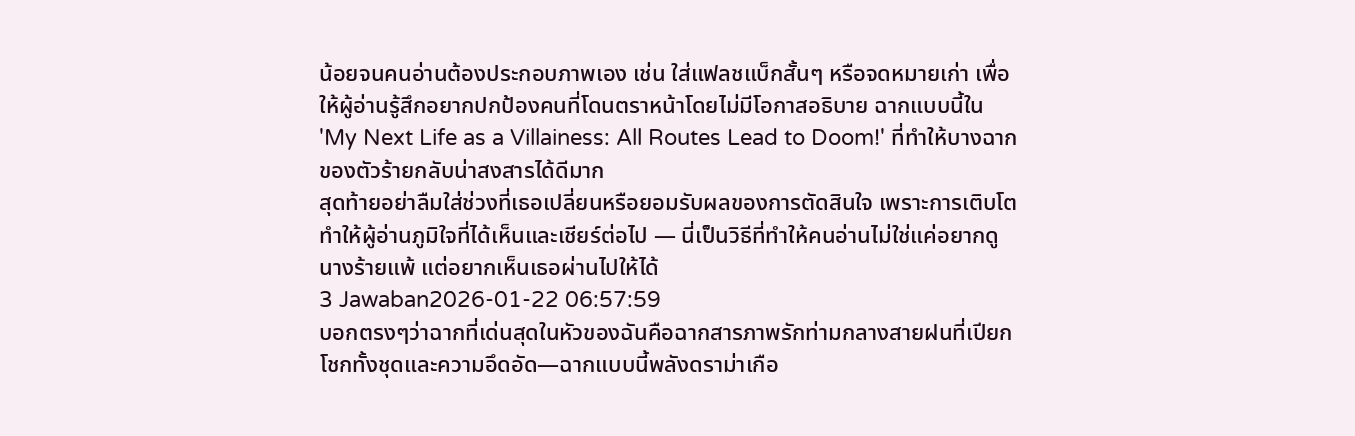น้อยจนคนอ่านต้องประกอบภาพเอง เช่น ใส่แฟลชแบ็กสั้นๆ หรือจดหมายเก่า เพื่อให้ผู้อ่านรู้สึกอยากปกป้องคนที่โดนตราหน้าโดยไม่มีโอกาสอธิบาย ฉากแบบนี้ใน 'My Next Life as a Villainess: All Routes Lead to Doom!' ที่ทำให้บางฉากของตัวร้ายกลับน่าสงสารได้ดีมาก
สุดท้ายอย่าลืมใส่ช่วงที่เธอเปลี่ยนหรือยอมรับผลของการตัดสินใจ เพราะการเติบโตทำให้ผู้อ่านภูมิใจที่ได้เห็นและเชียร์ต่อไป — นี่เป็นวิธีที่ทำให้คนอ่านไม่ใช่แค่อยากดูนางร้ายแพ้ แต่อยากเห็นเธอผ่านไปให้ได้
3 Jawaban2026-01-22 06:57:59
บอกตรงๆว่าฉากที่เด่นสุดในหัวของฉันคือฉากสารภาพรักท่ามกลางสายฝนที่เปียกโชกทั้งชุดและความอึดอัด—ฉากแบบนี้พลังดราม่าเกือ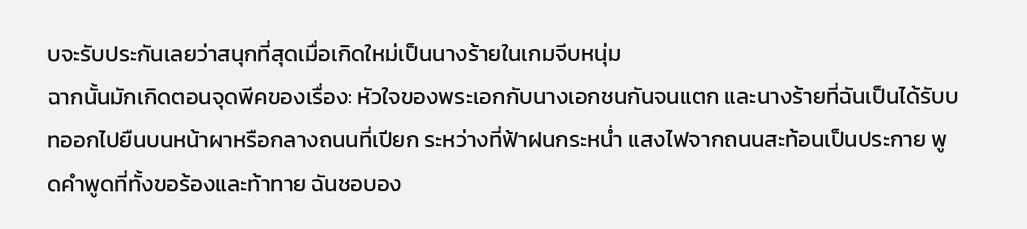บจะรับประกันเลยว่าสนุกที่สุดเมื่อเกิดใหม่เป็นนางร้ายในเกมจีบหนุ่ม
ฉากนั้นมักเกิดตอนจุดพีคของเรื่อง: หัวใจของพระเอกกับนางเอกชนกันจนแตก และนางร้ายที่ฉันเป็นได้รับบทออกไปยืนบนหน้าผาหรือกลางถนนที่เปียก ระหว่างที่ฟ้าฝนกระหน่ำ แสงไฟจากถนนสะท้อนเป็นประกาย พูดคำพูดที่ทั้งขอร้องและท้าทาย ฉันชอบอง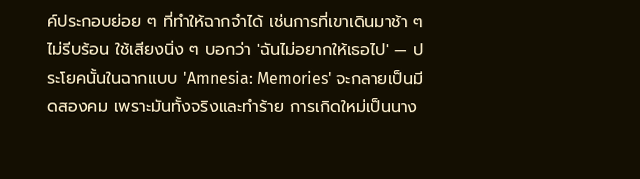ค์ประกอบย่อย ๆ ที่ทำให้ฉากจำได้ เช่นการที่เขาเดินมาช้า ๆ ไม่รีบร้อน ใช้เสียงนิ่ง ๆ บอกว่า 'ฉันไม่อยากให้เธอไป' — ประโยคนั้นในฉากแบบ 'Amnesia: Memories' จะกลายเป็นมีดสองคม เพราะมันทั้งจริงและทำร้าย การเกิดใหม่เป็นนาง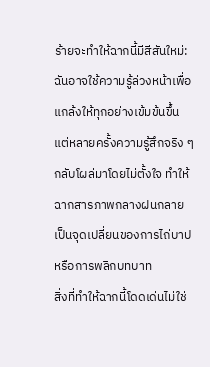ร้ายจะทำให้ฉากนี้มีสีสันใหม่: ฉันอาจใช้ความรู้ล่วงหน้าเพื่อแกล้งให้ทุกอย่างเข้มข้นขึ้น แต่หลายครั้งความรู้สึกจริง ๆ กลับโผล่มาโดยไม่ตั้งใจ ทำให้ฉากสารภาพกลางฝนกลายเป็นจุดเปลี่ยนของการไถ่บาปหรือการพลิกบทบาท
สิ่งที่ทำให้ฉากนี้โดดเด่นไม่ใช่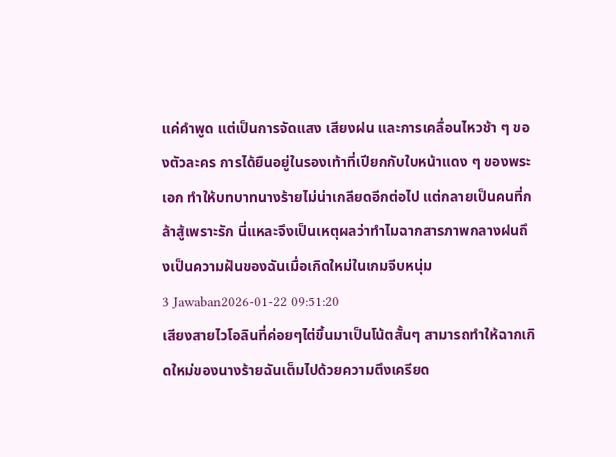แค่คำพูด แต่เป็นการจัดแสง เสียงฝน และการเคลื่อนไหวช้า ๆ ของตัวละคร การได้ยืนอยู่ในรองเท้าที่เปียกกับใบหน้าแดง ๆ ของพระเอก ทำให้บทบาทนางร้ายไม่น่าเกลียดอีกต่อไป แต่กลายเป็นคนที่กล้าสู้เพราะรัก นี่แหละจึงเป็นเหตุผลว่าทำไมฉากสารภาพกลางฝนถึงเป็นความฝันของฉันเมื่อเกิดใหม่ในเกมจีบหนุ่ม
3 Jawaban2026-01-22 09:51:20
เสียงสายไวโอลินที่ค่อยๆไต่ขึ้นมาเป็นโน้ตสั้นๆ สามารถทำให้ฉากเกิดใหม่ของนางร้ายฉันเต็มไปด้วยความตึงเครียด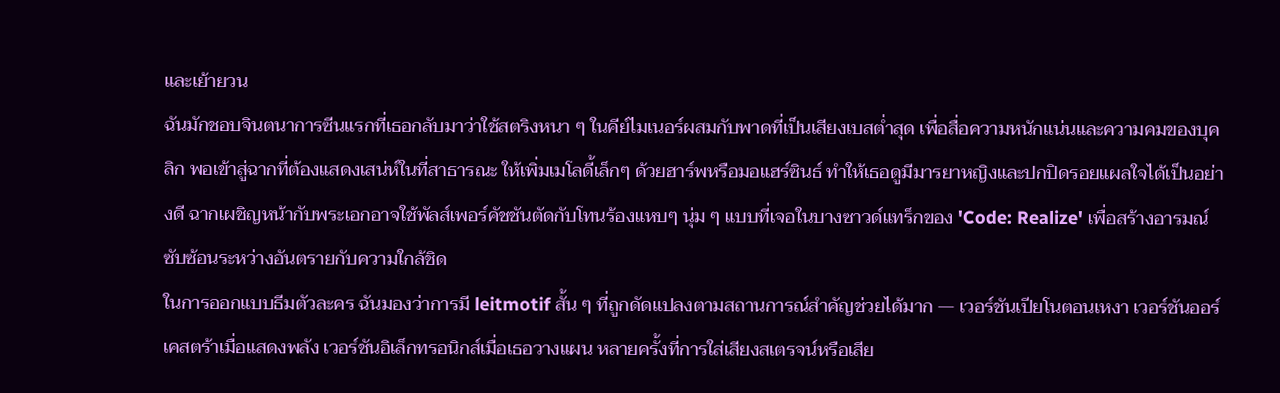และเย้ายวน
ฉันมักชอบจินตนาการซีนแรกที่เธอกลับมาว่าใช้สตริงหนา ๆ ในคีย์ไมเนอร์ผสมกับพาดที่เป็นเสียงเบสต่ำสุด เพื่อสื่อความหนักแน่นและความคมของบุคลิก พอเข้าสู่ฉากที่ต้องแสดงเสน่ห์ในที่สาธารณะ ให้เพิ่มเมโลดี้เล็กๆ ด้วยฮาร์พหรือมอแฮร์ซินธ์ ทำให้เธอดูมีมารยาหญิงและปกปิดรอยแผลใจได้เป็นอย่างดี ฉากเผชิญหน้ากับพระเอกอาจใช้พัลส์เพอร์คัชชันตัดกับโทนร้องแหบๆ นุ่ม ๆ แบบที่เจอในบางซาวด์แทร็กของ 'Code: Realize' เพื่อสร้างอารมณ์ซับซ้อนระหว่างอันตรายกับความใกล้ชิด
ในการออกแบบธีมตัวละคร ฉันมองว่าการมี leitmotif สั้น ๆ ที่ถูกดัดแปลงตามสถานการณ์สำคัญช่วยได้มาก — เวอร์ชันเปียโนตอนเหงา เวอร์ชันออร์เคสตร้าเมื่อแสดงพลัง เวอร์ชันอิเล็กทรอนิกส์เมื่อเธอวางแผน หลายครั้งที่การใส่เสียงสเตรจน์หรือเสีย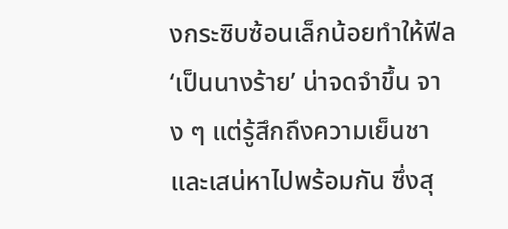งกระซิบซ้อนเล็กน้อยทำให้ฟีล ‘เป็นนางร้าย’ น่าจดจำขึ้น จาง ๆ แต่รู้สึกถึงความเย็นชาและเสน่หาไปพร้อมกัน ซึ่งสุ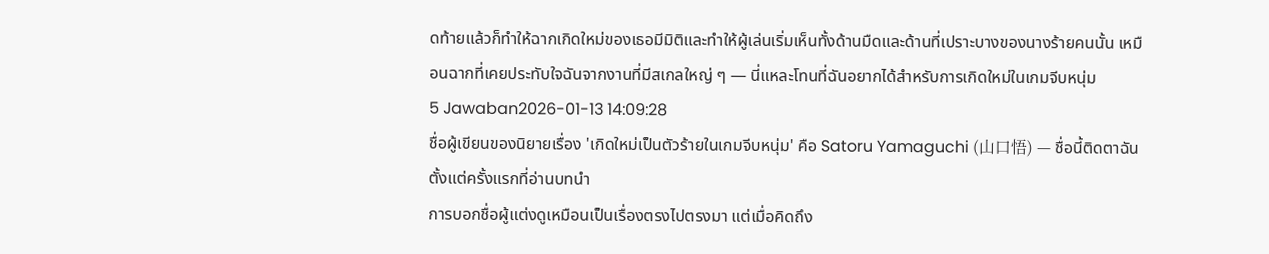ดท้ายแล้วก็ทำให้ฉากเกิดใหม่ของเธอมีมิติและทำให้ผู้เล่นเริ่มเห็นทั้งด้านมืดและด้านที่เปราะบางของนางร้ายคนนั้น เหมือนฉากที่เคยประทับใจฉันจากงานที่มีสเกลใหญ่ ๆ — นี่แหละโทนที่ฉันอยากได้สำหรับการเกิดใหม่ในเกมจีบหนุ่ม
5 Jawaban2026-01-13 14:09:28
ชื่อผู้เขียนของนิยายเรื่อง 'เกิดใหม่เป็นตัวร้ายในเกมจีบหนุ่ม' คือ Satoru Yamaguchi (山口悟) — ชื่อนี้ติดตาฉันตั้งแต่ครั้งแรกที่อ่านบทนำ
การบอกชื่อผู้แต่งดูเหมือนเป็นเรื่องตรงไปตรงมา แต่เมื่อคิดถึง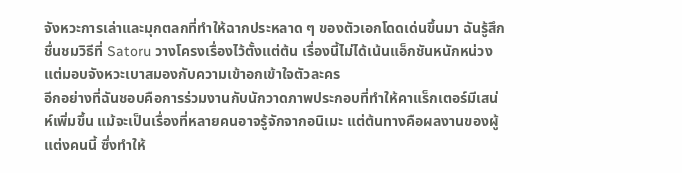จังหวะการเล่าและมุกตลกที่ทำให้ฉากประหลาด ๆ ของตัวเอกโดดเด่นขึ้นมา ฉันรู้สึกชื่นชมวิธีที่ Satoru วางโครงเรื่องไว้ตั้งแต่ต้น เรื่องนี้ไม่ได้เน้นแอ็กชันหนักหน่วง แต่มอบจังหวะเบาสมองกับความเข้าอกเข้าใจตัวละคร
อีกอย่างที่ฉันชอบคือการร่วมงานกับนักวาดภาพประกอบที่ทำให้คาแร็กเตอร์มีเสน่ห์เพิ่มขึ้น แม้จะเป็นเรื่องที่หลายคนอาจรู้จักจากอนิเมะ แต่ต้นทางคือผลงานของผู้แต่งคนนี้ ซึ่งทำให้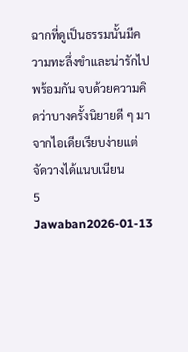ฉากที่ดูเป็นธรรมนั้นมีความทะลึ่งขำและน่ารักไปพร้อมกัน จบด้วยความคิดว่าบางครั้งนิยายดี ๆ มาจากไอเดียเรียบง่ายแต่จัดวางได้แนบเนียน
5 Jawaban2026-01-13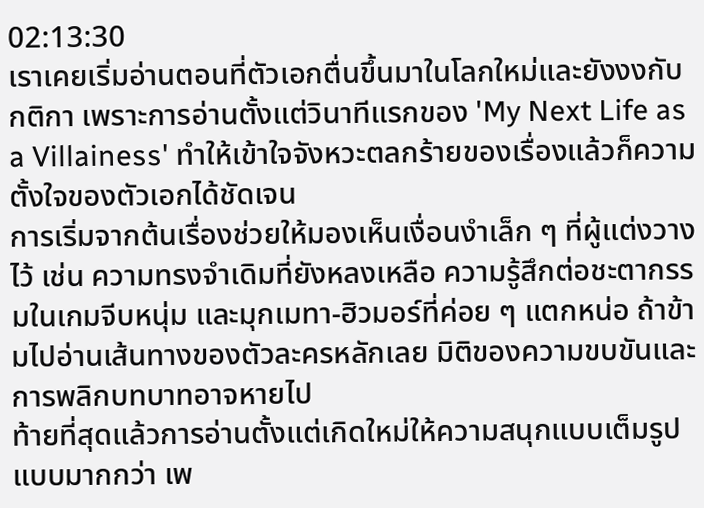02:13:30
เราเคยเริ่มอ่านตอนที่ตัวเอกตื่นขึ้นมาในโลกใหม่และยังงงกับกติกา เพราะการอ่านตั้งแต่วินาทีแรกของ 'My Next Life as a Villainess' ทำให้เข้าใจจังหวะตลกร้ายของเรื่องแล้วก็ความตั้งใจของตัวเอกได้ชัดเจน
การเริ่มจากต้นเรื่องช่วยให้มองเห็นเงื่อนงำเล็ก ๆ ที่ผู้แต่งวางไว้ เช่น ความทรงจำเดิมที่ยังหลงเหลือ ความรู้สึกต่อชะตากรรมในเกมจีบหนุ่ม และมุกเมทา-ฮิวมอร์ที่ค่อย ๆ แตกหน่อ ถ้าข้ามไปอ่านเส้นทางของตัวละครหลักเลย มิติของความขบขันและการพลิกบทบาทอาจหายไป
ท้ายที่สุดแล้วการอ่านตั้งแต่เกิดใหม่ให้ความสนุกแบบเต็มรูปแบบมากกว่า เพ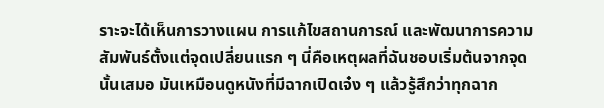ราะจะได้เห็นการวางแผน การแก้ไขสถานการณ์ และพัฒนาการความสัมพันธ์ตั้งแต่จุดเปลี่ยนแรก ๆ นี่คือเหตุผลที่ฉันชอบเริ่มต้นจากจุดนั้นเสมอ มันเหมือนดูหนังที่มีฉากเปิดเจ๋ง ๆ แล้วรู้สึกว่าทุกฉาก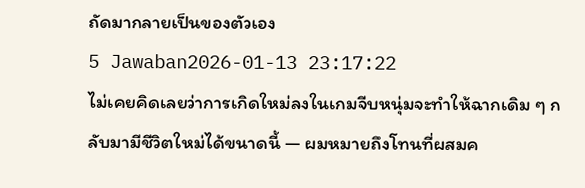ถัดมากลายเป็นของตัวเอง
5 Jawaban2026-01-13 23:17:22
ไม่เคยคิดเลยว่าการเกิดใหม่ลงในเกมจีบหนุ่มจะทำให้ฉากเดิม ๆ กลับมามีชีวิตใหม่ได้ขนาดนี้ — ผมหมายถึงโทนที่ผสมค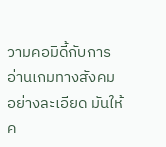วามคอมิดี้กับการอ่านเกมทางสังคมอย่างละเอียด มันให้ค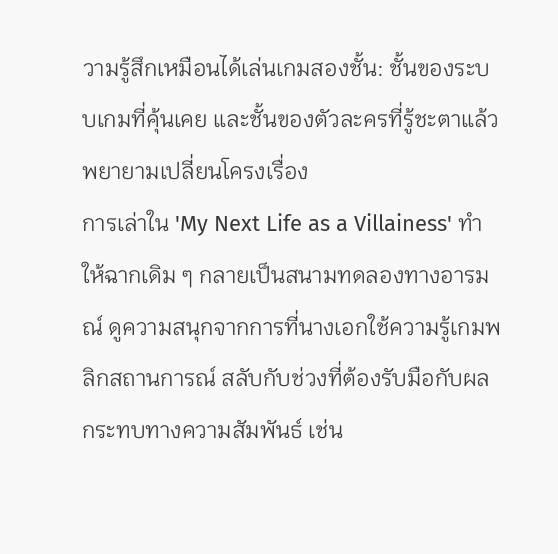วามรู้สึกเหมือนได้เล่นเกมสองชั้น: ชั้นของระบบเกมที่คุ้นเคย และชั้นของตัวละครที่รู้ชะตาแล้วพยายามเปลี่ยนโครงเรื่อง
การเล่าใน 'My Next Life as a Villainess' ทำให้ฉากเดิม ๆ กลายเป็นสนามทดลองทางอารมณ์ ดูความสนุกจากการที่นางเอกใช้ความรู้เกมพลิกสถานการณ์ สลับกับช่วงที่ต้องรับมือกับผลกระทบทางความสัมพันธ์ เช่น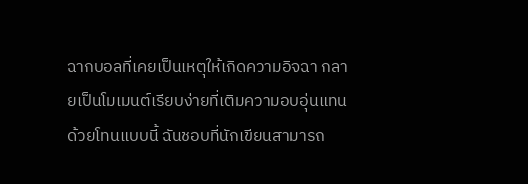ฉากบอลที่เคยเป็นเหตุให้เกิดความอิจฉา กลายเป็นโมเมนต์เรียบง่ายที่เติมความอบอุ่นแทน ด้วยโทนแบบนี้ ฉันชอบที่นักเขียนสามารถ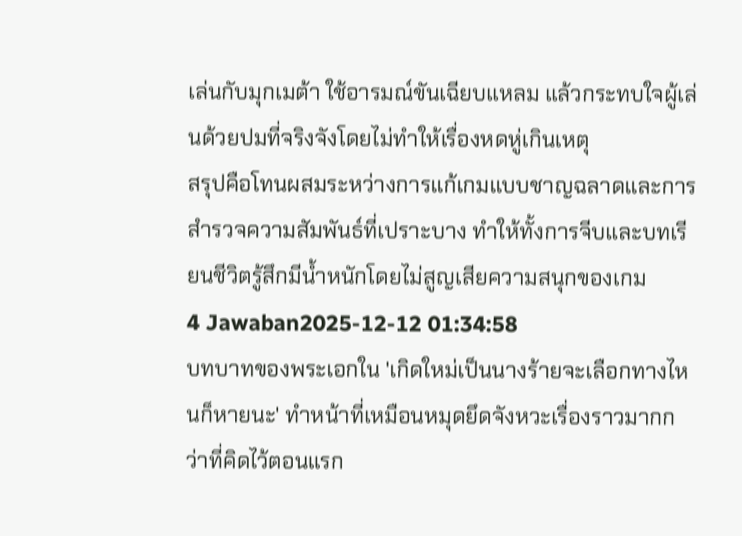เล่นกับมุกเมต้า ใช้อารมณ์ขันเฉียบแหลม แล้วกระทบใจผู้เล่นด้วยปมที่จริงจังโดยไม่ทำให้เรื่องหดหู่เกินเหตุ
สรุปคือโทนผสมระหว่างการแก้เกมแบบชาญฉลาดและการสำรวจความสัมพันธ์ที่เปราะบาง ทำให้ทั้งการจีบและบทเรียนชีวิตรู้สึกมีน้ำหนักโดยไม่สูญเสียความสนุกของเกม
4 Jawaban2025-12-12 01:34:58
บทบาทของพระเอกใน 'เกิดใหม่เป็นนางร้ายจะเลือกทางไหนก็หายนะ' ทำหน้าที่เหมือนหมุดยึดจังหวะเรื่องราวมากกว่าที่คิดไว้ตอนแรก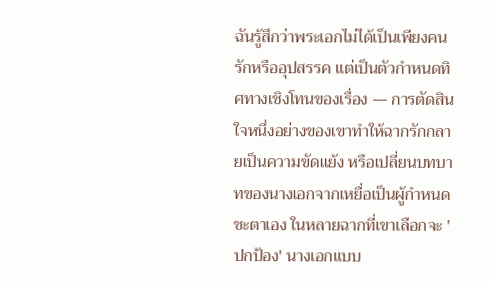ฉันรู้สึกว่าพระเอกไม่ได้เป็นเพียงคนรักหรืออุปสรรค แต่เป็นตัวกำหนดทิศทางเชิงโทนของเรื่อง — การตัดสินใจหนึ่งอย่างของเขาทำให้ฉากรักกลายเป็นความขัดแย้ง หรือเปลี่ยนบทบาทของนางเอกจากเหยื่อเป็นผู้กำหนดชะตาเอง ในหลายฉากที่เขาเลือกจะ 'ปกป้อง' นางเอกแบบ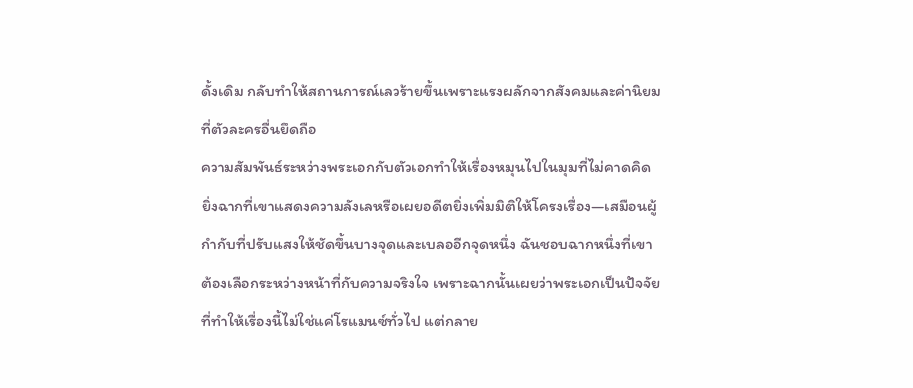ดั้งเดิม กลับทำให้สถานการณ์เลวร้ายขึ้นเพราะแรงผลักจากสังคมและค่านิยมที่ตัวละครอื่นยึดถือ
ความสัมพันธ์ระหว่างพระเอกกับตัวเอกทำให้เรื่องหมุนไปในมุมที่ไม่คาดคิด ยิ่งฉากที่เขาแสดงความลังเลหรือเผยอดีตยิ่งเพิ่มมิติให้โครงเรื่อง—เสมือนผู้กำกับที่ปรับแสงให้ชัดขึ้นบางจุดและเบลออีกจุดหนึ่ง ฉันชอบฉากหนึ่งที่เขาต้องเลือกระหว่างหน้าที่กับความจริงใจ เพราะฉากนั้นเผยว่าพระเอกเป็นปัจจัยที่ทำให้เรื่องนี้ไม่ใช่แค่โรแมนซ์ทั่วไป แต่กลาย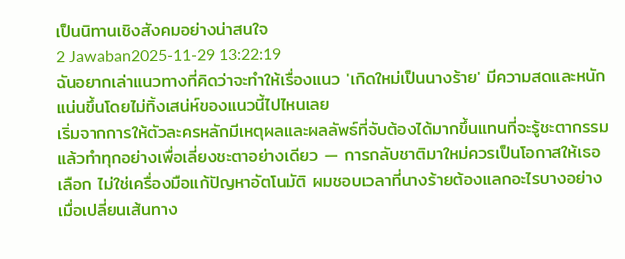เป็นนิทานเชิงสังคมอย่างน่าสนใจ
2 Jawaban2025-11-29 13:22:19
ฉันอยากเล่าแนวทางที่คิดว่าจะทำให้เรื่องแนว 'เกิดใหม่เป็นนางร้าย' มีความสดและหนักแน่นขึ้นโดยไม่ทิ้งเสน่ห์ของแนวนี้ไปไหนเลย
เริ่มจากการให้ตัวละครหลักมีเหตุผลและผลลัพธ์ที่จับต้องได้มากขึ้นแทนที่จะรู้ชะตากรรมแล้วทำทุกอย่างเพื่อเลี่ยงชะตาอย่างเดียว — การกลับชาติมาใหม่ควรเป็นโอกาสให้เธอเลือก ไม่ใช่เครื่องมือแก้ปัญหาอัตโนมัติ ผมชอบเวลาที่นางร้ายต้องแลกอะไรบางอย่างเมื่อเปลี่ยนเส้นทาง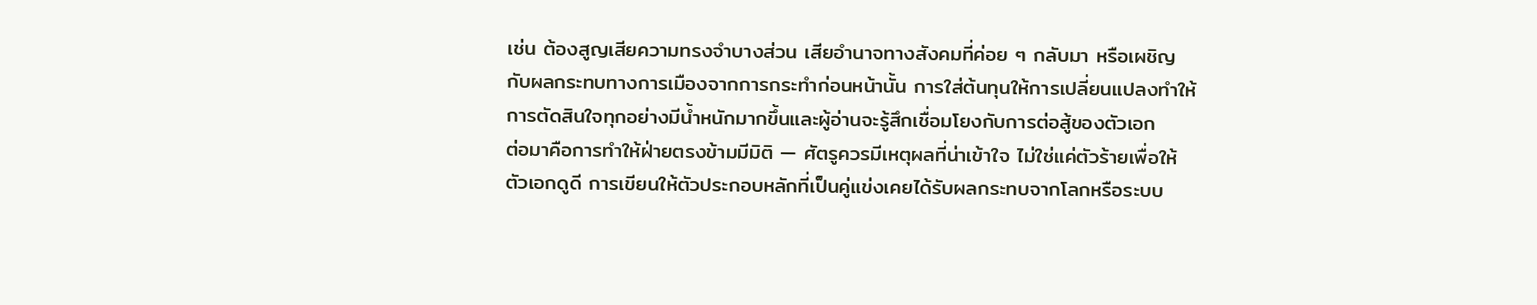เช่น ต้องสูญเสียความทรงจำบางส่วน เสียอำนาจทางสังคมที่ค่อย ๆ กลับมา หรือเผชิญกับผลกระทบทางการเมืองจากการกระทำก่อนหน้านั้น การใส่ต้นทุนให้การเปลี่ยนแปลงทำให้การตัดสินใจทุกอย่างมีน้ำหนักมากขึ้นและผู้อ่านจะรู้สึกเชื่อมโยงกับการต่อสู้ของตัวเอก
ต่อมาคือการทำให้ฝ่ายตรงข้ามมีมิติ — ศัตรูควรมีเหตุผลที่น่าเข้าใจ ไม่ใช่แค่ตัวร้ายเพื่อให้ตัวเอกดูดี การเขียนให้ตัวประกอบหลักที่เป็นคู่แข่งเคยได้รับผลกระทบจากโลกหรือระบบ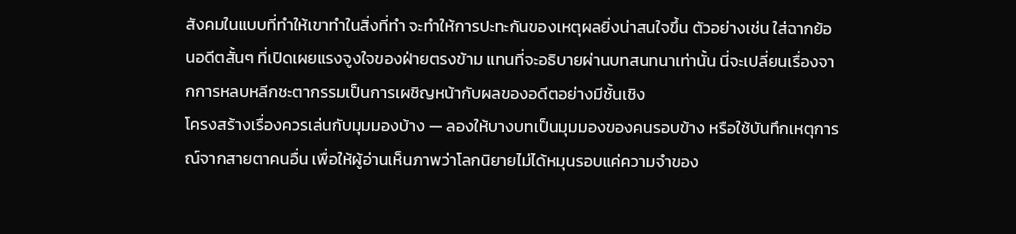สังคมในแบบที่ทำให้เขาทำในสิ่งที่ทำ จะทำให้การปะทะกันของเหตุผลยิ่งน่าสนใจขึ้น ตัวอย่างเช่น ใส่ฉากย้อนอดีตสั้นๆ ที่เปิดเผยแรงจูงใจของฝ่ายตรงข้าม แทนที่จะอธิบายผ่านบทสนทนาเท่านั้น นี่จะเปลี่ยนเรื่องจากการหลบหลีกชะตากรรมเป็นการเผชิญหน้ากับผลของอดีตอย่างมีชั้นเชิง
โครงสร้างเรื่องควรเล่นกับมุมมองบ้าง — ลองให้บางบทเป็นมุมมองของคนรอบข้าง หรือใช้บันทึกเหตุการณ์จากสายตาคนอื่น เพื่อให้ผู้อ่านเห็นภาพว่าโลกนิยายไม่ได้หมุนรอบแค่ความจำของ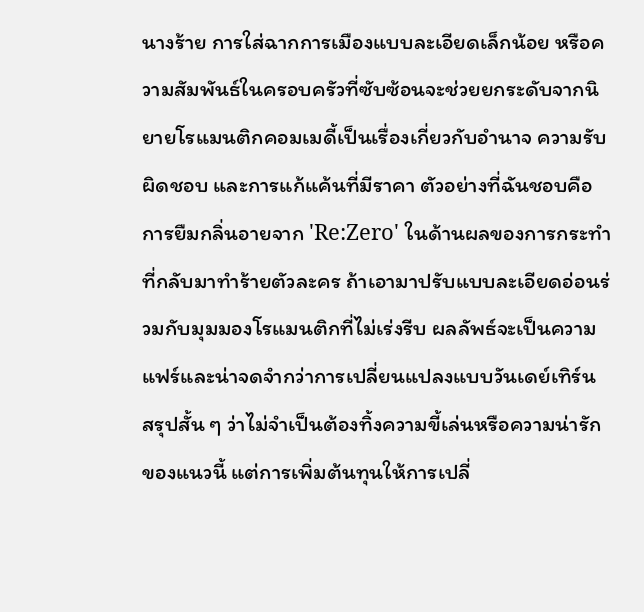นางร้าย การใส่ฉากการเมืองแบบละเอียดเล็กน้อย หรือความสัมพันธ์ในครอบครัวที่ซับซ้อนจะช่วยยกระดับจากนิยายโรแมนติกคอมเมดี้เป็นเรื่องเกี่ยวกับอำนาจ ความรับผิดชอบ และการแก้แค้นที่มีราคา ตัวอย่างที่ฉันชอบคือการยืมกลิ่นอายจาก 'Re:Zero' ในด้านผลของการกระทำที่กลับมาทำร้ายตัวละคร ถ้าเอามาปรับแบบละเอียดอ่อนร่วมกับมุมมองโรแมนติกที่ไม่เร่งรีบ ผลลัพธ์จะเป็นความแฟร์และน่าจดจำกว่าการเปลี่ยนแปลงแบบวันเดย์เทิร์น
สรุปสั้น ๆ ว่าไม่จำเป็นต้องทิ้งความขี้เล่นหรือความน่ารักของแนวนี้ แต่การเพิ่มต้นทุนให้การเปลี่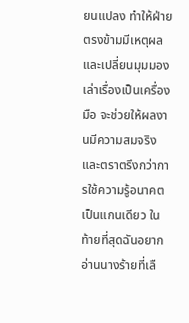ยนแปลง ทำให้ฝ่ายตรงข้ามมีเหตุผล และเปลี่ยนมุมมองเล่าเรื่องเป็นเครื่องมือ จะช่วยให้ผลงานมีความสมจริงและตราตรึงกว่าการใช้ความรู้อนาคตเป็นแกนเดียว ในท้ายที่สุดฉันอยากอ่านนางร้ายที่เลื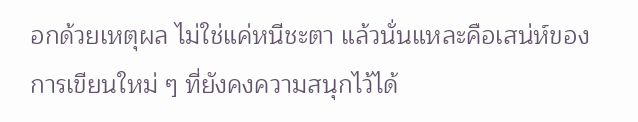อกด้วยเหตุผล ไม่ใช่แค่หนีชะตา แล้วนั่นแหละคือเสน่ห์ของการเขียนใหม่ ๆ ที่ยังคงความสนุกไว้ได้